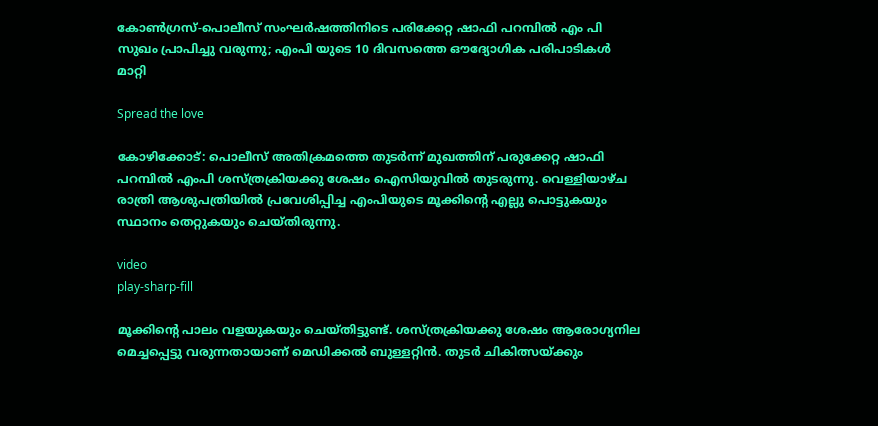കോണ്‍ഗ്രസ്-പൊലീസ് സംഘര്‍ഷത്തിനിടെ പരിക്കേറ്റ ഷാഫി പറമ്പിൽ എം പി സുഖം പ്രാപിച്ചു വരുന്നു; എംപി യുടെ 10 ദിവസത്തെ ഔദ്യോഗിക പരിപാടികൾ മാറ്റി

Spread the love

കോഴിക്കോട്: പൊലീസ് അതിക്രമത്തെ തുടര്‍ന്ന് മുഖത്തിന് പരുക്കേറ്റ ഷാഫി പറമ്പില്‍ എംപി ശസ്ത്രക്രിയക്കു ശേഷം ഐസിയുവില്‍ തുടരുന്നു. വെള്ളിയാഴ്ച രാത്രി ആശുപത്രിയില്‍ പ്രവേശിപ്പിച്ച എംപിയുടെ മൂക്കിന്റെ എല്ലു പൊട്ടുകയും സ്ഥാനം തെറ്റുകയും ചെയ്തിരുന്നു.

video
play-sharp-fill

മൂക്കിന്റെ പാലം വളയുകയും ചെയ്തിട്ടുണ്ട്. ശസ്ത്രക്രിയക്കു ശേഷം ആരോഗ്യനില മെച്ചപ്പെട്ടു വരുന്നതായാണ് മെഡിക്കൽ ബുള്ളറ്റിൻ. തുടര്‍ ചികിത്സയ്ക്കും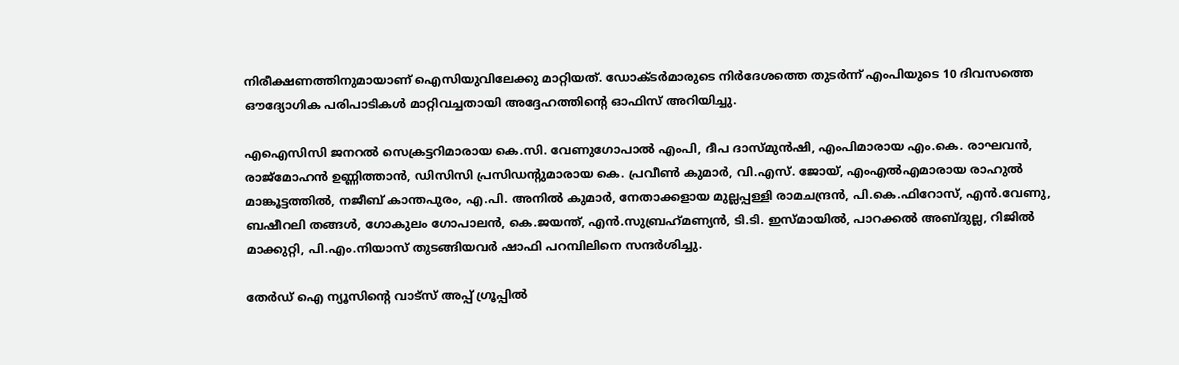നിരീക്ഷണത്തിനുമായാണ് ഐസിയുവിലേക്കു മാറ്റിയത്. ഡോക്ടര്‍മാരുടെ നിര്‍ദേശത്തെ തുടര്‍ന്ന് എംപിയുടെ 10 ദിവസത്തെ ഔദ്യോഗിക പരിപാടികള്‍ മാറ്റിവച്ചതായി അദ്ദേഹത്തിന്റെ ഓഫിസ് അറിയിച്ചു.

എഐസിസി ജനറല്‍ സെക്രട്ടറിമാരായ കെ.സി. വേണുഗോപാല്‍ എംപി, ദീപ ദാസ്‍മുൻഷി, എംപിമാരായ എം.കെ. രാഘവന്‍, രാജ്മോഹൻ ഉണ്ണിത്താൻ, ഡിസിസി പ്രസിഡന്റുമാരായ കെ. പ്രവീണ്‍ കുമാര്‍, വി.എസ്. ജോയ്, എംഎല്‍എമാരായ രാഹുല്‍ മാങ്കൂട്ടത്തില്‍, നജീബ് കാന്തപുരം, എ.പി. അനില്‍ കുമാര്‍, നേതാക്കളായ മുല്ലപ്പള്ളി രാമചന്ദ്രന്‍, പി.കെ.ഫിറോസ്, എന്‍.വേണു, ബഷീറലി തങ്ങള്‍, ഗോകുലം ഗോപാലന്‍, കെ.ജയന്ത്, എന്‍.സുബ്രഹ്‌മണ്യന്‍, ടി.ടി. ഇസ്മായില്‍, പാറക്കല്‍ അബ്ദുല്ല, റിജില്‍ മാക്കുറ്റി, പി.എം.നിയാസ് തുടങ്ങിയവര്‍ ഷാഫി പറമ്പിലിനെ സന്ദര്‍ശിച്ചു.

തേർഡ് ഐ ന്യൂസിന്റെ വാട്സ് അപ്പ് ഗ്രൂപ്പിൽ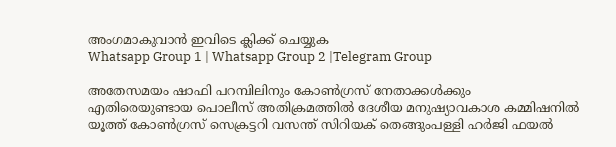അംഗമാകുവാൻ ഇവിടെ ക്ലിക്ക് ചെയ്യുക
Whatsapp Group 1 | Whatsapp Group 2 |Telegram Group

അതേസമയം ഷാഫി പറമ്പിലിനും കോൺഗ്രസ് നേതാക്കൾക്കും എതിരെയുണ്ടായ പൊലീസ് അതിക്രമത്തിൽ ദേശീയ മനുഷ്യാവകാശ കമ്മിഷനിൽ യൂത്ത് കോൺഗ്രസ് സെക്രട്ടറി വസന്ത് സിറിയക് തെങ്ങുംപള്ളി ഹർജി ഫയൽ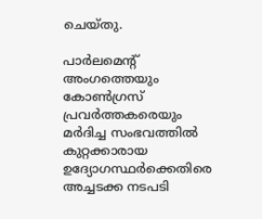ചെയ്തു.

പാർലമെന്റ് അംഗത്തെയും കോൺഗ്രസ്‌ പ്രവർത്തകരെയും മർദിച്ച സംഭവത്തിൽ കുറ്റക്കാരായ ഉദ്യോഗസ്ഥർക്കെതിരെ അച്ചടക്ക നടപടി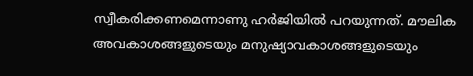സ്വീകരിക്കണമെന്നാണു ഹർജിയിൽ പറയുന്നത്. മൗലിക അവകാശങ്ങളുടെയും മനുഷ്യാവകാശങ്ങളുടെയും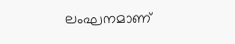ലംഘനമാണ്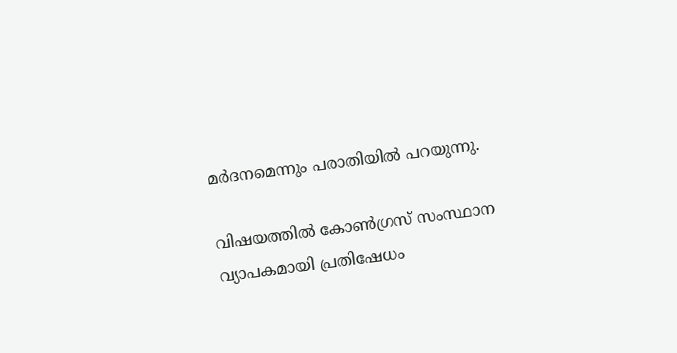മർദനമെന്നും പരാതിയിൽ പറയുന്നു.

വിഷയത്തിൽ കോൺഗ്രസ് സംസ്ഥാന വ്യാപകമായി പ്രതിഷേധം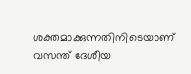ശക്തമാക്കുന്നതിനിടെയാണ് വസന്ത് ദേശീയ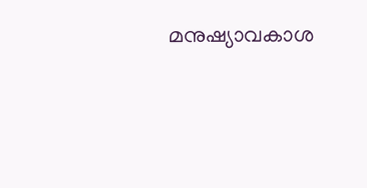മനുഷ്യാവകാശ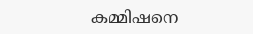കമ്മിഷനെ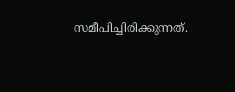സമീപിച്ചിരിക്കുന്നത്.